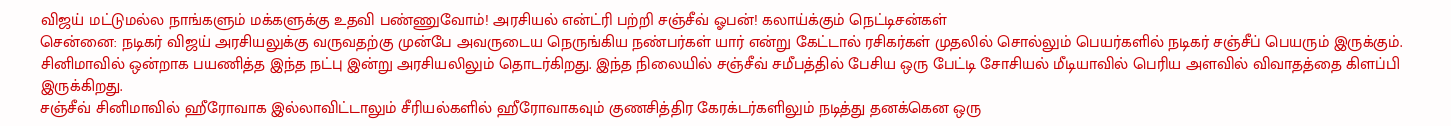விஜய் மட்டுமல்ல நாங்களும் மக்களுக்கு உதவி பண்ணுவோம்! அரசியல் என்ட்ரி பற்றி சஞ்சீவ் ஓபன்! கலாய்க்கும் நெட்டிசன்கள்
சென்னை: நடிகர் விஜய் அரசியலுக்கு வருவதற்கு முன்பே அவருடைய நெருங்கிய நண்பர்கள் யார் என்று கேட்டால் ரசிகர்கள் முதலில் சொல்லும் பெயர்களில் நடிகர் சஞ்சீப் பெயரும் இருக்கும். சினிமாவில் ஒன்றாக பயணித்த இந்த நட்பு இன்று அரசியலிலும் தொடர்கிறது. இந்த நிலையில் சஞ்சீவ் சமீபத்தில் பேசிய ஒரு பேட்டி சோசியல் மீடியாவில் பெரிய அளவில் விவாதத்தை கிளப்பி இருக்கிறது.
சஞ்சீவ் சினிமாவில் ஹீரோவாக இல்லாவிட்டாலும் சீரியல்களில் ஹீரோவாகவும் குணசித்திர கேரக்டர்களிலும் நடித்து தனக்கென ஒரு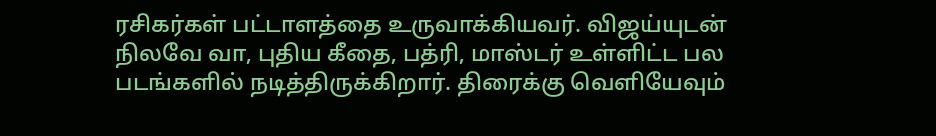ரசிகர்கள் பட்டாளத்தை உருவாக்கியவர். விஜய்யுடன் நிலவே வா, புதிய கீதை, பத்ரி, மாஸ்டர் உள்ளிட்ட பல படங்களில் நடித்திருக்கிறார். திரைக்கு வெளியேவும்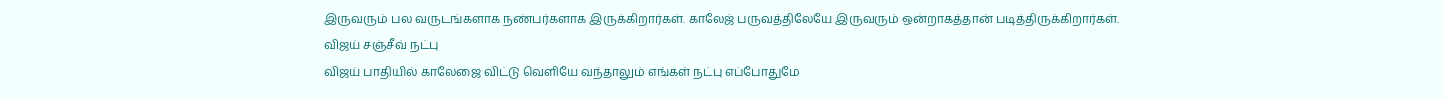இருவரும் பல வருடங்களாக நண்பர்களாக இருக்கிறார்கள். காலேஜ் பருவத்திலேயே இருவரும் ஒன்றாகத்தான் படித்திருக்கிறார்கள்.
விஜய் சஞ்சீவ் நட்பு
விஜய் பாதியில் காலேஜை விட்டு வெளியே வந்தாலும் எங்கள் நட்பு எப்போதுமே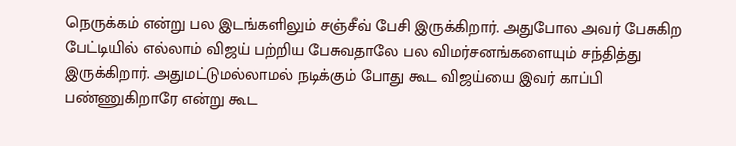நெருக்கம் என்று பல இடங்களிலும் சஞ்சீவ் பேசி இருக்கிறார். அதுபோல அவர் பேசுகிற பேட்டியில் எல்லாம் விஜய் பற்றிய பேசுவதாலே பல விமர்சனங்களையும் சந்தித்து இருக்கிறார். அதுமட்டுமல்லாமல் நடிக்கும் போது கூட விஜய்யை இவர் காப்பி பண்ணுகிறாரே என்று கூட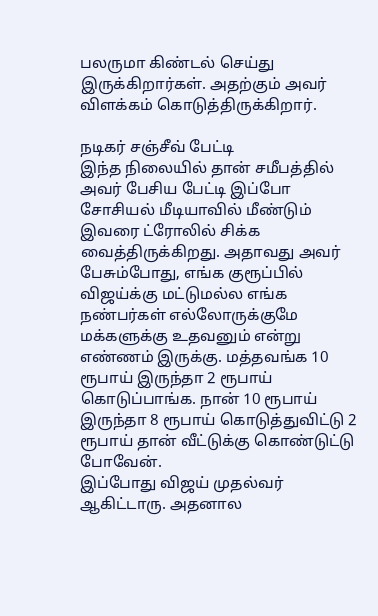பலருமா கிண்டல் செய்து இருக்கிறார்கள். அதற்கும் அவர் விளக்கம் கொடுத்திருக்கிறார்.

நடிகர் சஞ்சீவ் பேட்டி
இந்த நிலையில் தான் சமீபத்தில் அவர் பேசிய பேட்டி இப்போ சோசியல் மீடியாவில் மீண்டும் இவரை ட்ரோலில் சிக்க வைத்திருக்கிறது. அதாவது அவர் பேசும்போது, எங்க குரூப்பில் விஜய்க்கு மட்டுமல்ல எங்க நண்பர்கள் எல்லோருக்குமே மக்களுக்கு உதவனும் என்று எண்ணம் இருக்கு. மத்தவங்க 10 ரூபாய் இருந்தா 2 ரூபாய் கொடுப்பாங்க. நான் 10 ரூபாய் இருந்தா 8 ரூபாய் கொடுத்துவிட்டு 2 ரூபாய் தான் வீட்டுக்கு கொண்டுட்டு போவேன்.
இப்போது விஜய் முதல்வர் ஆகிட்டாரு. அதனால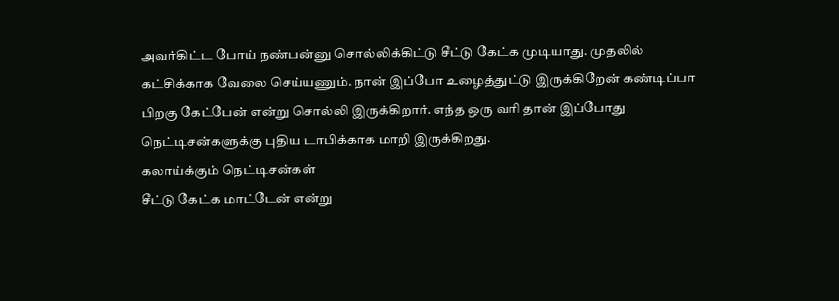அவர்கிட்ட போய் நண்பன்னு சொல்லிக்கிட்டு சீட்டு கேட்க முடியாது. முதலில் கட்சிக்காக வேலை செய்யணும். நான் இப்போ உழைத்துட்டு இருக்கிறேன் கண்டிப்பா பிறகு கேட்பேன் என்று சொல்லி இருக்கிறார். எந்த ஒரு வரி தான் இப்போது நெட்டிசன்களுக்கு புதிய டாபிக்காக மாறி இருக்கிறது.
கலாய்க்கும் நெட்டிசன்கள்
சீட்டு கேட்க மாட்டேன் என்று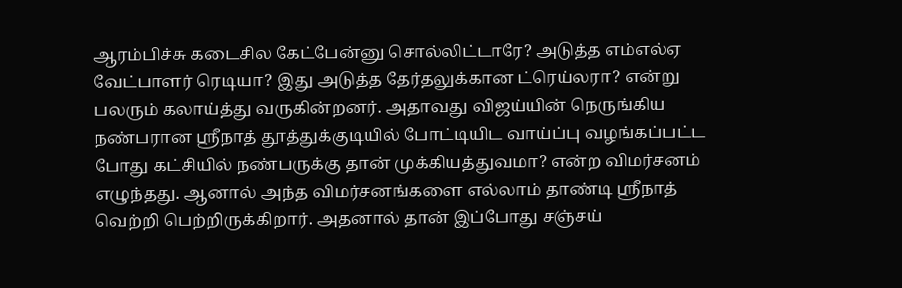ஆரம்பிச்சு கடைசில கேட்பேன்னு சொல்லிட்டாரே? அடுத்த எம்எல்ஏ வேட்பாளர் ரெடியா? இது அடுத்த தேர்தலுக்கான ட்ரெய்லரா? என்று பலரும் கலாய்த்து வருகின்றனர். அதாவது விஜய்யின் நெருங்கிய நண்பரான ஸ்ரீநாத் தூத்துக்குடியில் போட்டியிட வாய்ப்பு வழங்கப்பட்ட போது கட்சியில் நண்பருக்கு தான் முக்கியத்துவமா? என்ற விமர்சனம் எழுந்தது. ஆனால் அந்த விமர்சனங்களை எல்லாம் தாண்டி ஸ்ரீநாத் வெற்றி பெற்றிருக்கிறார். அதனால் தான் இப்போது சஞ்சய்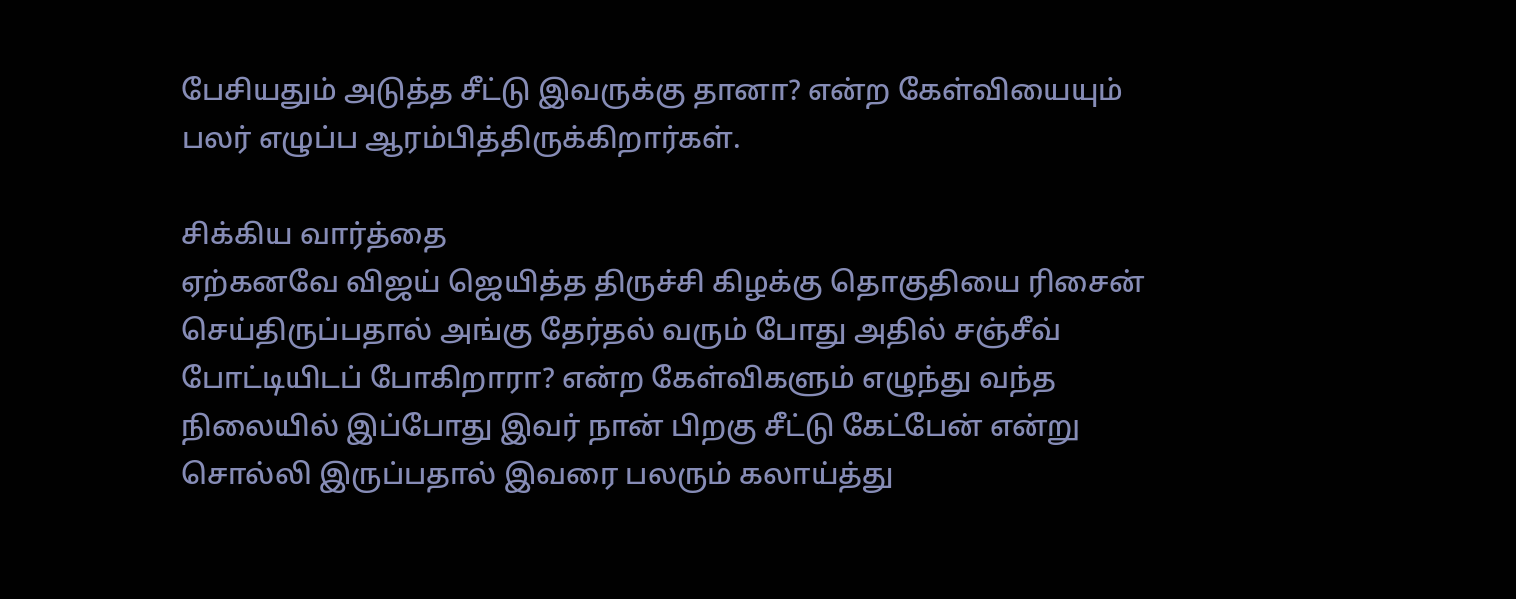பேசியதும் அடுத்த சீட்டு இவருக்கு தானா? என்ற கேள்வியையும் பலர் எழுப்ப ஆரம்பித்திருக்கிறார்கள்.

சிக்கிய வார்த்தை
ஏற்கனவே விஜய் ஜெயித்த திருச்சி கிழக்கு தொகுதியை ரிசைன் செய்திருப்பதால் அங்கு தேர்தல் வரும் போது அதில் சஞ்சீவ் போட்டியிடப் போகிறாரா? என்ற கேள்விகளும் எழுந்து வந்த நிலையில் இப்போது இவர் நான் பிறகு சீட்டு கேட்பேன் என்று சொல்லி இருப்பதால் இவரை பலரும் கலாய்த்து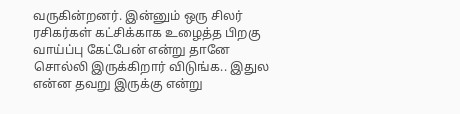வருகின்றனர். இன்னும் ஒரு சிலர் ரசிகர்கள் கட்சிக்காக உழைத்த பிறகு வாய்ப்பு கேட்பேன் என்று தானே சொல்லி இருக்கிறார் விடுங்க.. இதுல என்ன தவறு இருக்கு என்று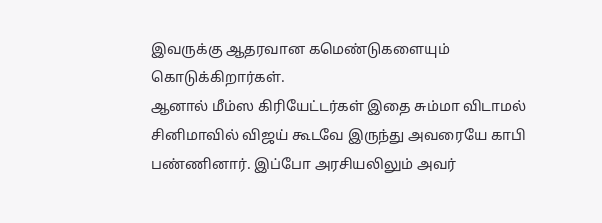இவருக்கு ஆதரவான கமெண்டுகளையும் கொடுக்கிறார்கள்.
ஆனால் மீம்ஸ கிரியேட்டர்கள் இதை சும்மா விடாமல் சினிமாவில் விஜய் கூடவே இருந்து அவரையே காபி பண்ணினார். இப்போ அரசியலிலும் அவர்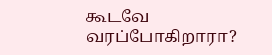கூடவே வரப்போகிறாரா?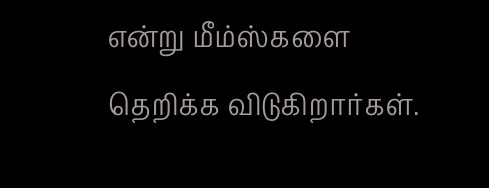என்று மீம்ஸ்களை தெறிக்க விடுகிறார்கள்.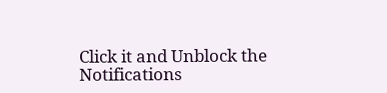Click it and Unblock the Notifications